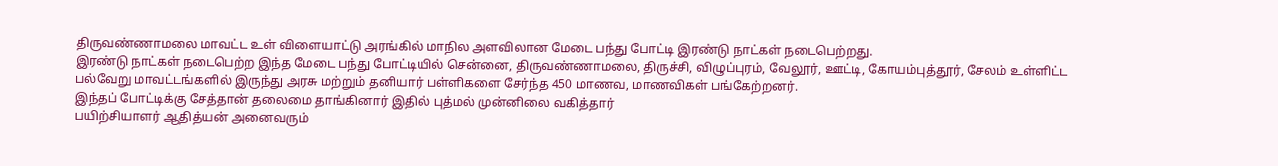திருவண்ணாமலை மாவட்ட உள் விளையாட்டு அரங்கில் மாநில அளவிலான மேடை பந்து போட்டி இரண்டு நாட்கள் நடைபெற்றது.
இரண்டு நாட்கள் நடைபெற்ற இந்த மேடை பந்து போட்டியில் சென்னை, திருவண்ணாமலை, திருச்சி, விழுப்புரம், வேலூர், ஊட்டி, கோயம்புத்தூர், சேலம் உள்ளிட்ட பல்வேறு மாவட்டங்களில் இருந்து அரசு மற்றும் தனியார் பள்ளிகளை சேர்ந்த 450 மாணவ, மாணவிகள் பங்கேற்றனர்.
இந்தப் போட்டிக்கு சேத்தான் தலைமை தாங்கினார் இதில் புத்மல் முன்னிலை வகித்தார்
பயிற்சியாளர் ஆதித்யன் அனைவரும்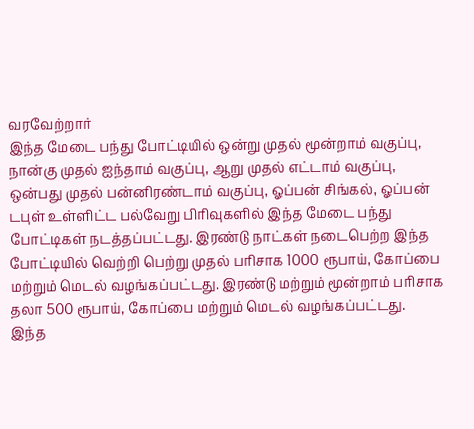வரவேற்றார்
இந்த மேடை பந்து போட்டியில் ஒன்று முதல் மூன்றாம் வகுப்பு, நான்கு முதல் ஐந்தாம் வகுப்பு, ஆறு முதல் எட்டாம் வகுப்பு, ஒன்பது முதல் பன்னிரண்டாம் வகுப்பு, ஓப்பன் சிங்கல், ஓப்பன் டபுள் உள்ளிட்ட பல்வேறு பிரிவுகளில் இந்த மேடை பந்து போட்டிகள் நடத்தப்பட்டது. இரண்டு நாட்கள் நடைபெற்ற இந்த போட்டியில் வெற்றி பெற்று முதல் பரிசாக 1000 ரூபாய், கோப்பை மற்றும் மெடல் வழங்கப்பட்டது. இரண்டு மற்றும் மூன்றாம் பரிசாக தலா 500 ரூபாய், கோப்பை மற்றும் மெடல் வழங்கப்பட்டது.
இந்த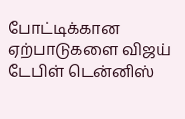போட்டிக்கான ஏற்பாடுகளை விஜய் டேபிள் டென்னிஸ்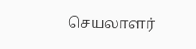செயலாளர்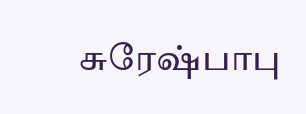சுரேஷ்பாபு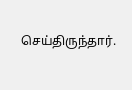செய்திருந்தார்.